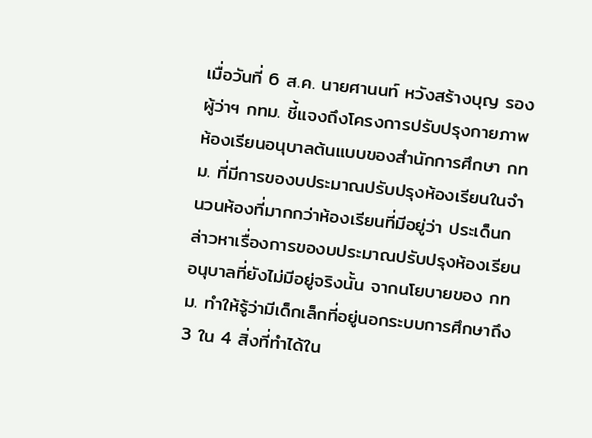เมื่อวันที่ 6 ส.ค. นายศานนท์ หวังสร้างบุญ รองผู้ว่าฯ กทม. ชี้แจงถึงโครงการปรับปรุงกายภาพห้องเรียนอนุบาลต้นแบบของสำนักการศึกษา กทม. ที่มีการของบประมาณปรับปรุงห้องเรียนในจำนวนห้องที่มากกว่าห้องเรียนที่มีอยู่ว่า ประเด็นกล่าวหาเรื่องการของบประมาณปรับปรุงห้องเรียนอนุบาลที่ยังไม่มีอยู่จริงนั้น จากนโยบายของ กทม. ทำให้รู้ว่ามีเด็กเล็กที่อยู่นอกระบบการศึกษาถึง 3 ใน 4 สิ่งที่ทำได้ใน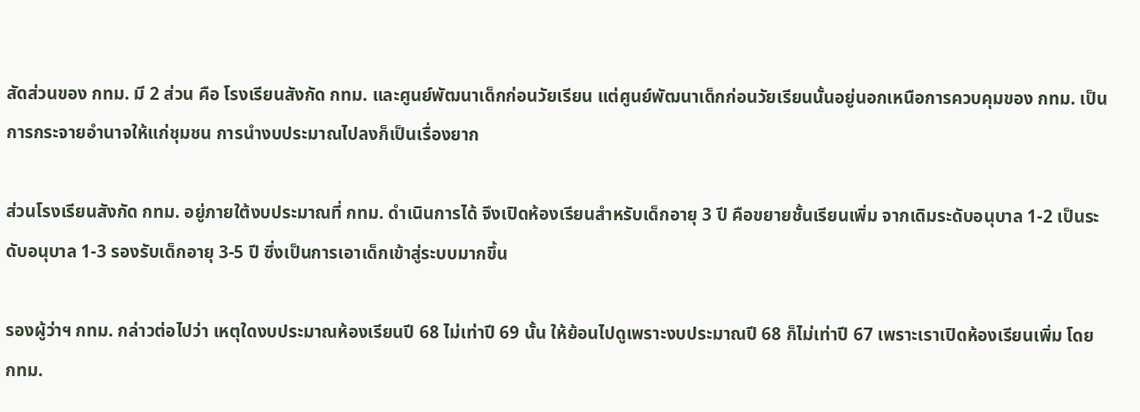สัดส่วนของ กทม. มี 2 ส่วน คือ โรงเรียนสังกัด กทม. และศูนย์พัฒนาเด็กก่อนวัยเรียน แต่ศูนย์พัฒนาเด็กก่อนวัยเรียนนั้นอยู่นอกเหนือการควบคุมของ กทม. เป็นการกระจายอำนาจให้แก่ชุมชน การนำงบประมาณไปลงก็เป็นเรื่องยาก

ส่วนโรงเรียนสังกัด กทม. อยู่ภายใต้งบประมาณที่ กทม. ดำเนินการได้ จึงเปิดห้องเรียนสำหรับเด็กอายุ 3 ปี คือขยายชั้นเรียนเพิ่ม จากเดิมระดับอนุบาล 1-2 เป็นระดับอนุบาล 1-3 รองรับเด็กอายุ 3-5 ปี ซึ่งเป็นการเอาเด็กเข้าสู่ระบบมากขึ้น

รองผู้ว่าฯ กทม. กล่าวต่อไปว่า เหตุใดงบประมาณห้องเรียนปี 68 ไม่เท่าปี 69 นั้น ให้ย้อนไปดูเพราะงบประมาณปี 68 ก็ไม่เท่าปี 67 เพราะเราเปิดห้องเรียนเพิ่ม โดย กทม.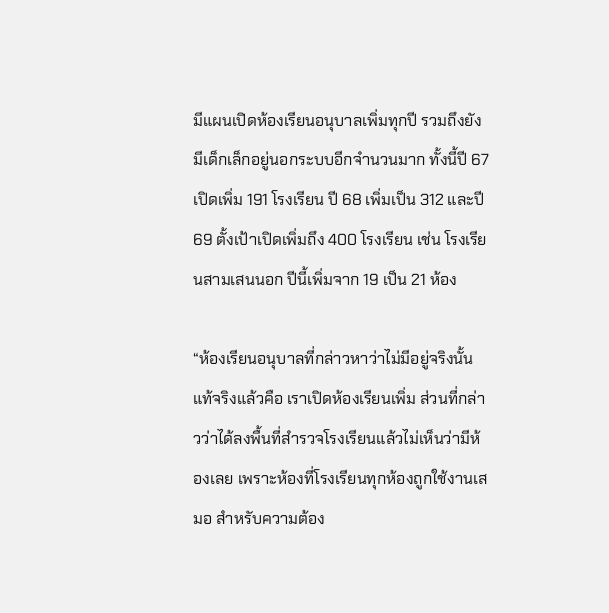มีแผนเปิดห้องเรียนอนุบาลเพิ่มทุกปี รวมถึงยังมีเด็กเล็กอยู่นอกระบบอีกจำนวนมาก ทั้งนี้ปี 67 เปิดเพิ่ม 191 โรงเรียน ปี 68 เพิ่มเป็น 312 และปี 69 ตั้งเป้าเปิดเพิ่มถึง 400 โรงเรียน เช่น โรงเรียนสามเสนนอก ปีนี้เพิ่มจาก 19 เป็น 21 ห้อง

“ห้องเรียนอนุบาลที่กล่าวหาว่าไม่มีอยู่จริงนั้น แท้จริงแล้วคือ เราเปิดห้องเรียนเพิ่ม ส่วนที่กล่าวว่าได้ลงพื้นที่สำรวจโรงเรียนแล้วไม่เห็นว่ามีห้องเลย เพราะห้องที่โรงเรียนทุกห้องถูกใช้งานเสมอ สำหรับความต้อง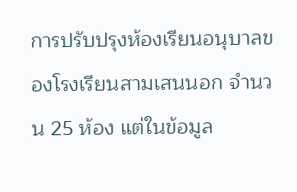การปรับปรุงห้องเรียนอนุบาลของโรงเรียนสามเสนนอก จำนวน 25 ห้อง แต่ในข้อมูล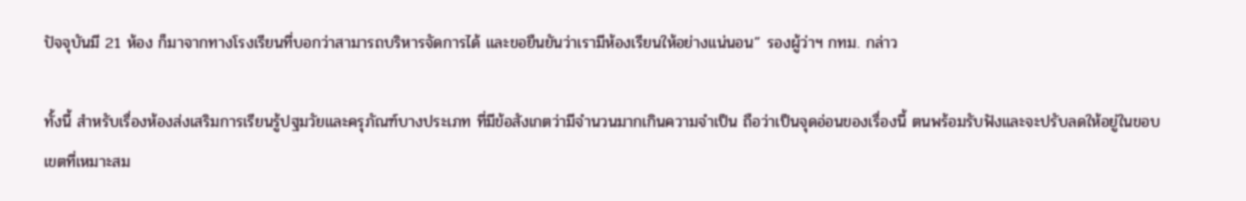ปัจจุบันมี 21 ห้อง ก็มาจากทางโรงเรียนที่บอกว่าสามารถบริหารจัดการได้ และขอยืนยันว่าเรามีห้องเรียนให้อย่างแน่นอน” รองผู้ว่าฯ กทม. กล่าว

ทั้งนี้ สำหรับเรื่องห้องส่งเสริมการเรียนรู้ปฐมวัยและครุภัณฑ์บางประเภท ที่มีข้อสังเกตว่ามีจำนวนมากเกินความจำเป็น ถือว่าเป็นจุดอ่อนของเรื่องนี้ ตนพร้อมรับฟังและจะปรับลดให้อยู่ในขอบเขตที่เหมาะสม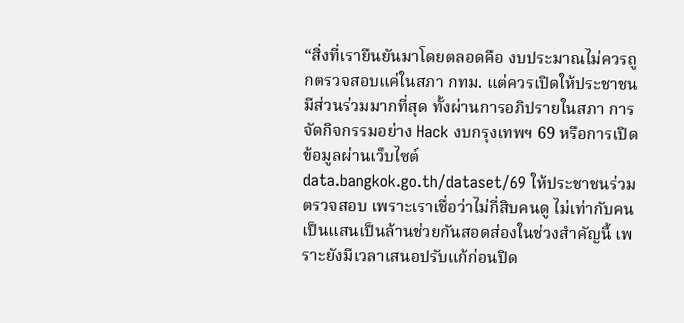“สิ่งที่เรายืนยันมาโดยตลอดคือ งบประมาณไม่ควรถูกตรวจสอบแค่ในสภา กทม. แต่ควรเปิดให้ประชาชนมีส่วนร่วมมากที่สุด ทั้งผ่านการอภิปรายในสภา การจัดกิจกรรมอย่าง Hack งบกรุงเทพฯ 69 หรือการเปิดข้อมูลผ่านเว็บไซต์ data.bangkok.go.th/dataset/69 ให้ประชาชนร่วมตรวจสอบ เพราะเราเชื่อว่าไม่กี่สิบคนดู ไม่เท่ากับคนเป็นแสนเป็นล้านช่วยกันสอดส่องในช่วงสำคัญนี้ เพราะยังมีเวลาเสนอปรับแก้ก่อนปิด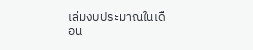เล่มงบประมาณในเดือน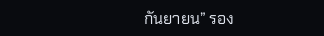กันยายน” รอง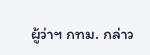ผู้ว่าฯ กทม. กล่าว